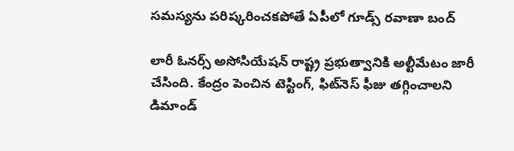సమస్యను పరిష్కరించకపోతే ఏపీలో గూడ్స్‌ రవాణా బంద్‌

లారీ ఓనర్స్‌ అసోసియేషన్‌ రాష్ట్ర ప్రభుత్వానికి అల్టీమేటం జారీ చేసింది. కేంద్రం పెంచిన టెస్టింగ్, ఫిట్‌నెస్‌ ఫీజు తగ్గించాలని డిమాండ్‌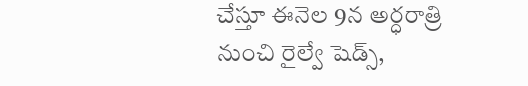చేస్తూ ఈనెల 9న అర్ధరాత్రి నుంచి రైల్వే షెడ్స్‌,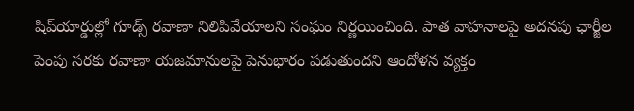షిప్‌యార్డుల్లో గూడ్స్‌ రవాణా నిలిపివేయాలని సంఘం నిర్ణయించింది. పాత వాహనాలపై అదనపు ఛార్జీల పెంపు సరకు రవాణా యజమానులపై పెనుభారం పడుతుందని ఆందోళన వ్యక్తం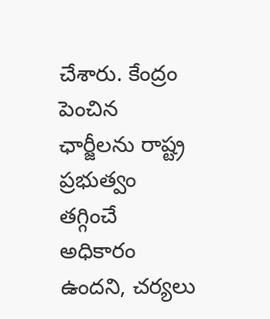చేశారు. కేంద్రం పెంచిన ఛార్జీలను రాష్ట్ర ప్రభుత్వం తగ్గించే అధికారం ఉందని, చర్యలు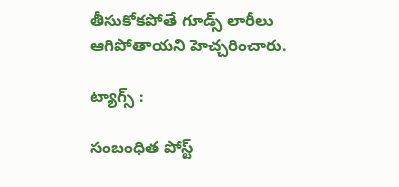తీసుకోకపోతే గూడ్స్‌ లారీలు ఆగిపోతాయని హెచ్చరించారు.

ట్యాగ్స్ :

సంబంధిత పోస్ట్